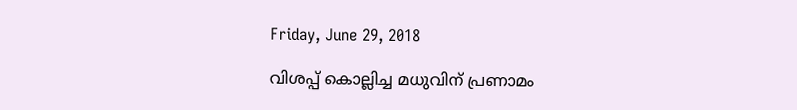Friday, June 29, 2018

വിശപ്പ് കൊല്ലിച്ച മധുവിന് പ്രണാമം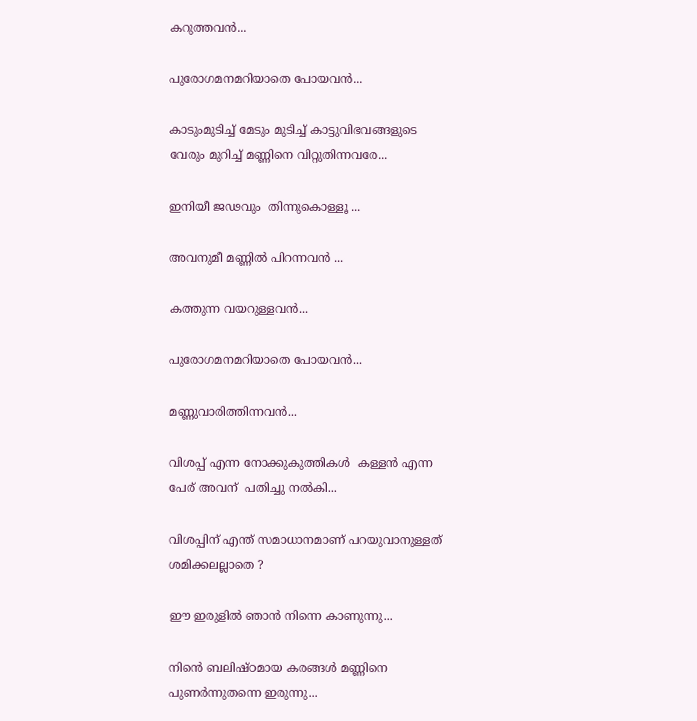കറുത്തവൻ...

പുരോഗമനമറിയാതെ പോയവൻ...

കാടുംമുടിച്ച് മേടും മുടിച്ച് കാട്ടുവിഭവങ്ങളുടെ വേരും മുറിച്ച് മണ്ണിനെ വിറ്റുതിന്നവരേ...

ഇനിയീ ജഢവും  തിന്നുകൊള്ളൂ ...

അവനുമീ മണ്ണിൽ പിറന്നവൻ ...

കത്തുന്ന വയറുള്ളവൻ...

പുരോഗമനമറിയാതെ പോയവൻ...

മണ്ണുവാരിത്തിന്നവൻ...

വിശപ്പ് എന്ന നോക്കുകുത്തികൾ  കള്ളൻ എന്ന പേര് അവന്  പതിച്ചു നൽകി...

വിശപ്പിന് എന്ത് സമാധാനമാണ് പറയുവാനുള്ളത് ശമിക്കലല്ലാതെ ?

ഈ ഇരുളിൽ ഞാൻ നിന്നെ കാണുന്നു...

നിൻെ ബലിഷ്ഠമായ കരങ്ങൾ മണ്ണിനെ പുണർന്നുതന്നെ ഇരുന്നു...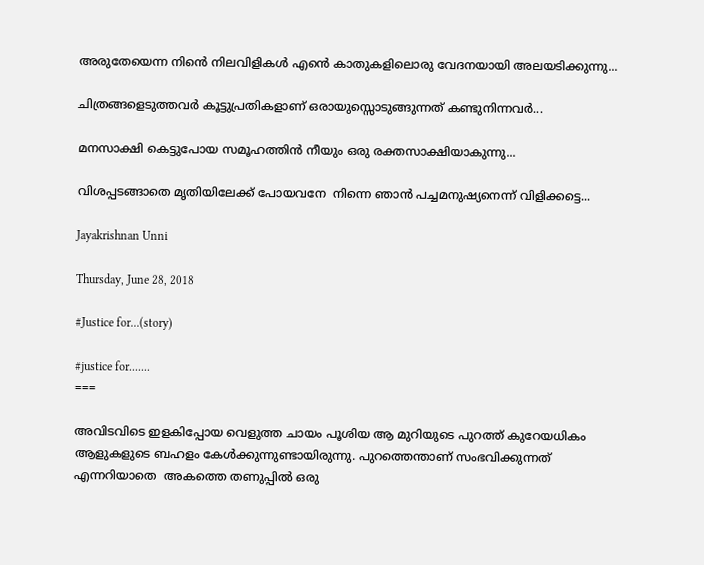അരുതേയെന്ന നിൻെ നിലവിളികൾ എൻെ കാതുകളിലൊരു വേദനയായി അലയടിക്കുന്നു...

ചിത്രങ്ങളെടുത്തവർ കൂട്ടുപ്രതികളാണ് ഒരായുസ്സൊടുങ്ങുന്നത് കണ്ടുനിന്നവർ...

മനസാക്ഷി കെട്ടുപോയ സമൂഹത്തിൻ നീയും ഒരു രക്തസാക്ഷിയാകുന്നു...

വിശപ്പടങ്ങാതെ മൃതിയിലേക്ക് പോയവനേ  നിന്നെ ഞാൻ പച്ചമനുഷ്യനെന്ന് വിളിക്കട്ടെ...

Jayakrishnan Unni

Thursday, June 28, 2018

#Justice for...(story)

#justice for.......
===

അവിടവിടെ ഇളകിപ്പോയ വെളുത്ത ചായം പൂശിയ ആ മുറിയുടെ പുറത്ത് കുറേയധികം ആളുകളുടെ ബഹളം കേൾക്കുന്നുണ്ടായിരുന്നു. പുറത്തെന്താണ് സംഭവിക്കുന്നത് എന്നറിയാതെ  അകത്തെ തണുപ്പിൽ ഒരു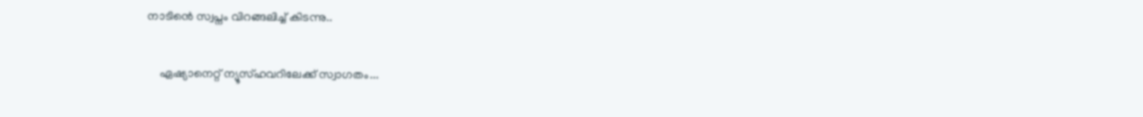നാടിൻെ സ്വപ്നം വിറങ്ങലിച്ച് കിടന്നു..

    ഏഷ്യാനെറ്റ് ന്യൂസ്ഹവറിലേക്ക് സ്വാഗതം...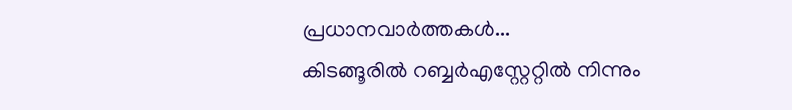പ്രധാനവാർത്തകൾ...
കിടങ്ങൂരിൽ റബ്ബർഎസ്റ്റേറ്റിൽ നിന്നും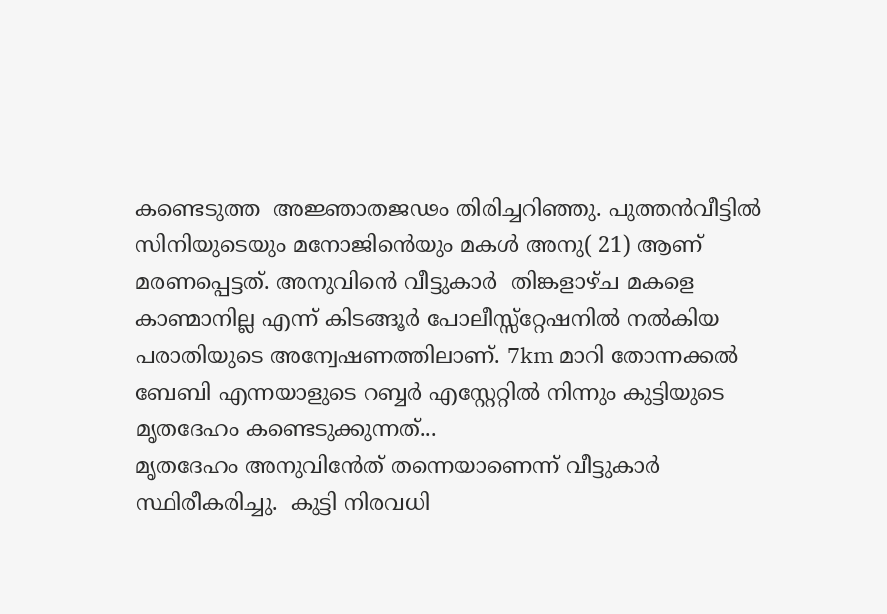കണ്ടെടുത്ത  അജ്ഞാതജഢം തിരിച്ചറിഞ്ഞു. പുത്തൻവീട്ടിൽ സിനിയുടെയും മനോജിൻെയും മകൾ അനു( 21) ആണ് മരണപ്പെട്ടത്. അനുവിൻെ വീട്ടുകാർ  തിങ്കളാഴ്ച മകളെ കാണ്മാനില്ല എന്ന് കിടങ്ങൂർ പോലീസ്സ്റ്റേഷനിൽ നൽകിയ പരാതിയുടെ അന്വേഷണത്തിലാണ്. 7km മാറി തോന്നക്കൽ ബേബി എന്നയാളുടെ റബ്ബർ എസ്റ്റേറ്റിൽ നിന്നും കുട്ടിയുടെ മൃതദേഹം കണ്ടെടുക്കുന്നത്...
മൃതദേഹം അനുവിൻേത് തന്നെയാണെന്ന് വീട്ടുകാർ സ്ഥിരീകരിച്ചു.  കുട്ടി നിരവധി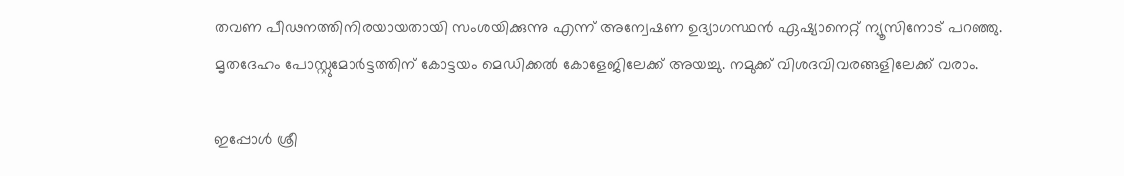തവണ പീഢനത്തിനിരയായതായി സംശയിക്കുന്നു എന്ന് അന്വേഷണ ഉദ്യാഗസ്ഥൻ ഏഷ്യാനെറ്റ് ന്യൂസിനോട് പറഞ്ഞു.
മൃതദേഹം പോസ്റ്റുമോർട്ടത്തിന് കോട്ടയം മെഡിക്കൽ കോളേജിലേക്ക് അയച്ചു. നമുക്ക് വിശദവിവരങ്ങളിലേക്ക് വരാം.

ഇപ്പോൾ ശ്രീ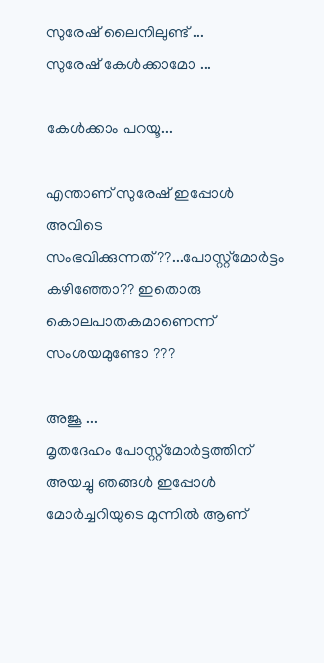സുരേഷ് ലൈനിലുണ്ട് ...
സുരേഷ് കേൾക്കാമോ ...

കേൾക്കാം പറയൂ...

എന്താണ് സുരേഷ് ഇപ്പോൾ അവിടെ സംഭവിക്കുന്നത്??...പോസ്റ്റ്മോർട്ടം കഴിഞ്ഞോ?? ഇതൊരു കൊലപാതകമാണെന്ന് സംശയമുണ്ടോ ???

അജൂ ...
മൃതദേഹം പോസ്റ്റ്മോർട്ടത്തിന് അയച്ചു ഞങ്ങൾ ഇപ്പോൾ മോർച്ചറിയുടെ മുന്നിൽ ആണ്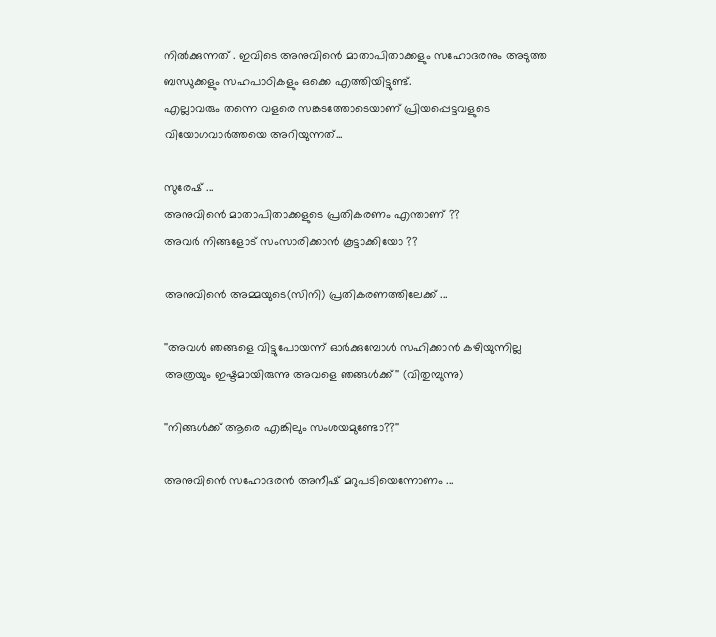നിൽക്കുന്നത് . ഇവിടെ അനുവിൻെ മാതാപിതാക്കളും സഹോദരനും അടുത്ത ബന്ധുക്കളും സഹപാഠികളും ഒക്കെ എത്തിയിട്ടുണ്ട്.
എല്ലാവരും തന്നെ വളരെ സങ്കടത്തോടെയാണ് പ്രിയപ്പെട്ടവളുടെ വിയോഗവാർത്തയെ അറിയുന്നത്...

സുരേഷ് ...
അനുവിൻെ മാതാപിതാക്കളുടെ പ്രതികരണം എന്താണ് ??
അവർ നിങ്ങളോട് സംസാരിക്കാൻ കൂട്ടാക്കിയോ ??

അനുവിൻെ അമ്മയുടെ(സിനി) പ്രതികരണത്തിലേക്ക് ...

''അവൾ ഞങ്ങളെ വിട്ടുപോയന്ന് ഓർക്കുമ്പോൾ സഹിക്കാൻ കഴിയുന്നില്ല അത്രയും ഇഷ്ടമായിരുന്നു അവളെ ഞങ്ങൾക്ക്'' (വിതുമ്പുന്നു)

''നിങ്ങൾക്ക് ആരെ എങ്കിലും സംശയമുണ്ടോ??''

അനുവിൻെ സഹോദരൻ അനീഷ് മറുപടിയെന്നോണം ...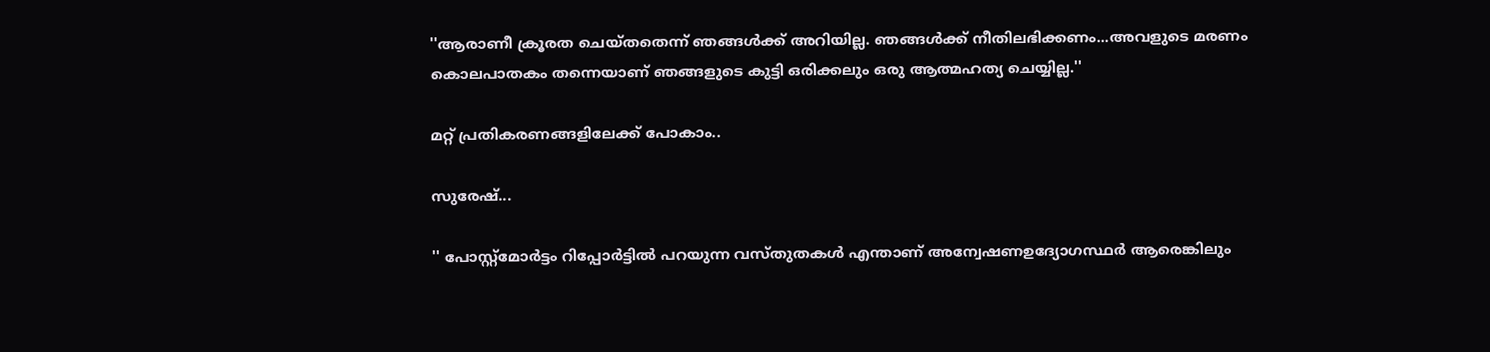''ആരാണീ ക്രൂരത ചെയ്തതെന്ന് ഞങ്ങൾക്ക് അറിയില്ല. ഞങ്ങൾക്ക് നീതിലഭിക്കണം...അവളുടെ മരണം കൊലപാതകം തന്നെയാണ് ഞങ്ങളുടെ കുട്ടി ഒരിക്കലും ഒരു ആത്മഹത്യ ചെയ്യില്ല.''

മറ്റ് പ്രതികരണങ്ങളിലേക്ക് പോകാം..

സുരേഷ്...

'' പോസ്റ്റ്മോർട്ടം റിപ്പോർട്ടിൽ പറയുന്ന വസ്തുതകൾ എന്താണ് അന്വേഷണഉദ്യോഗസ്ഥർ ആരെങ്കിലും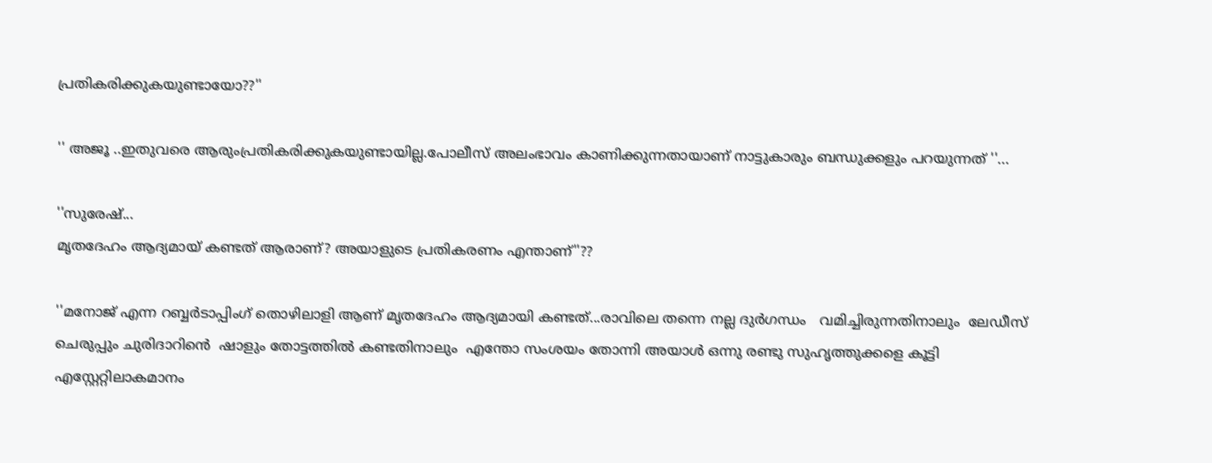പ്രതികരിക്കുകയുണ്ടായോ??''

'' അജൂ ..ഇതുവരെ ആരുംപ്രതികരിക്കുകയുണ്ടായില്ല.പോലീസ് അലംഭാവം കാണിക്കുന്നതായാണ് നാട്ടുകാരും ബന്ധുക്കളും പറയുന്നത് ''...

''സുരേഷ്...
മൃതദേഹം ആദ്യമായ് കണ്ടത് ആരാണ്? അയാളുടെ പ്രതികരണം എന്താണ്''??

''മനോജ് എന്ന റബ്ബർടാപ്പിംഗ് തൊഴിലാളി ആണ് മൃതദേഹം ആദ്യമായി കണ്ടത്...രാവിലെ തന്നെ നല്ല ദുർഗന്ധം   വമിച്ചിരുന്നതിനാലും  ലേഡീസ് ചെരുപ്പും ചുരിദാറിൻെ  ഷാളും തോട്ടത്തിൽ കണ്ടതിനാലും  എന്തോ സംശയം തോന്നി അയാൾ ഒന്നു രണ്ടു സുഹൃത്തുക്കളെ കൂട്ടി  എസ്റ്റേറ്റിലാകമാനം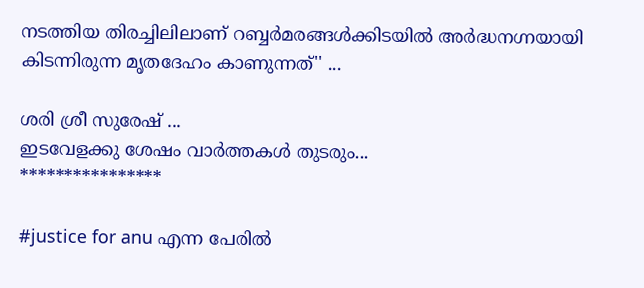നടത്തിയ തിരച്ചിലിലാണ് റബ്ബർമരങ്ങൾക്കിടയിൽ അർദ്ധനഗ്നയായി കിടന്നിരുന്ന മൃതദേഹം കാണുന്നത്'' ...

ശരി ശ്രീ സുരേഷ് ...
ഇടവേളക്കു ശേഷം വാർത്തകൾ തുടരും...
****************

#justice for anu എന്ന പേരിൽ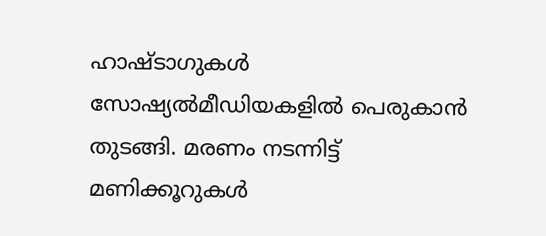ഹാഷ്ടാഗുകൾ സോഷ്യൽമീഡിയകളിൽ പെരുകാൻ തുടങ്ങി. മരണം നടന്നിട്ട് മണിക്കൂറുകൾ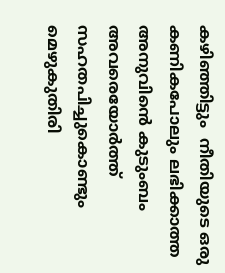കഴിഞ്ഞിട്ടും  നീതിയുടെ ഒരു കണികപോലും ലഭിക്കാത്ത അനുവിൻെ കുടുംബം അവരെയോർത്ത് സഹതപിച്ചുകൊണ്ടും   മെഴുകുതിരി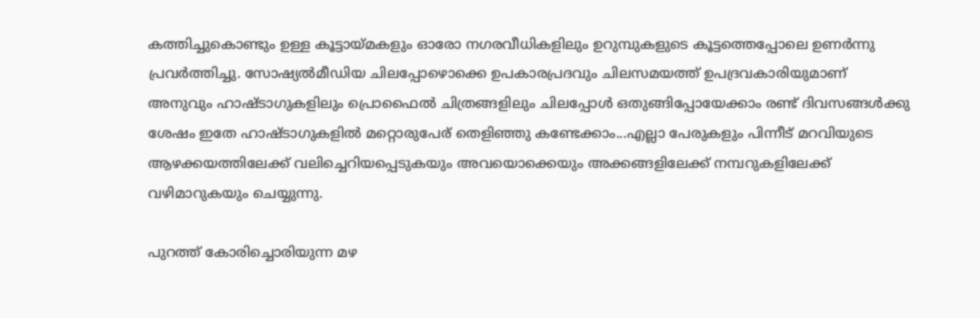കത്തിച്ചുകൊണ്ടും ഉള്ള കൂട്ടായ്മകളും ഓരോ നഗരവീധികളിലും ഉറുമ്പുകളുടെ കൂട്ടത്തെപ്പോലെ ഉണർന്നു പ്രവർത്തിച്ചു. സോഷ്യൽമീഡിയ ചിലപ്പോഴൊക്കെ ഉപകാരപ്രദവും ചിലസമയത്ത് ഉപദ്രവകാരിയുമാണ് അനുവും ഹാഷ്ടാഗുകളിലും പ്രൊഫൈൽ ചിത്രങ്ങളിലും ചിലപ്പോൾ ഒതുങ്ങിപ്പോയേക്കാം രണ്ട് ദിവസങ്ങൾക്കു ശേഷം ഇതേ ഹാഷ്ടാഗുകളിൽ മറ്റൊരുപേര് തെളിഞ്ഞു കണ്ടേക്കാം...എല്ലാ പേരുകളും പിന്നീട് മറവിയുടെ ആഴക്കയത്തിലേക്ക് വലിച്ചെറിയപ്പെടുകയും അവയൊക്കെയും അക്കങ്ങളിലേക്ക് നമ്പറുകളിലേക്ക് വഴിമാറുകയും ചെയ്യുന്നു.

പുറത്ത് കോരിച്ചൊരിയുന്ന മഴ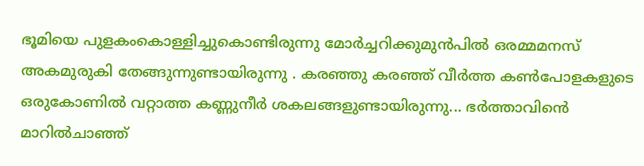ഭൂമിയെ പുളകംകൊള്ളിച്ചുകൊണ്ടിരുന്നു മോർച്ചറിക്കുമുൻപിൽ ഒരമ്മമനസ് അകമുരുകി തേങ്ങുന്നുണ്ടായിരുന്നു . കരഞ്ഞു കരഞ്ഞ് വീർത്ത കൺപോളകളുടെ ഒരുകോണിൽ വറ്റാത്ത കണ്ണുനീർ ശകലങ്ങളുണ്ടായിരുന്നു... ഭർത്താവിൻെ മാറിൽചാഞ്ഞ്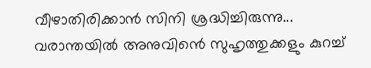വീഴാതിരിക്കാൻ സിനി ശ്രദ്ധിച്ചിരുന്നു... വരാന്തയിൽ അനുവിൻെ സുഹൃത്തുക്കളും കുറച്ച്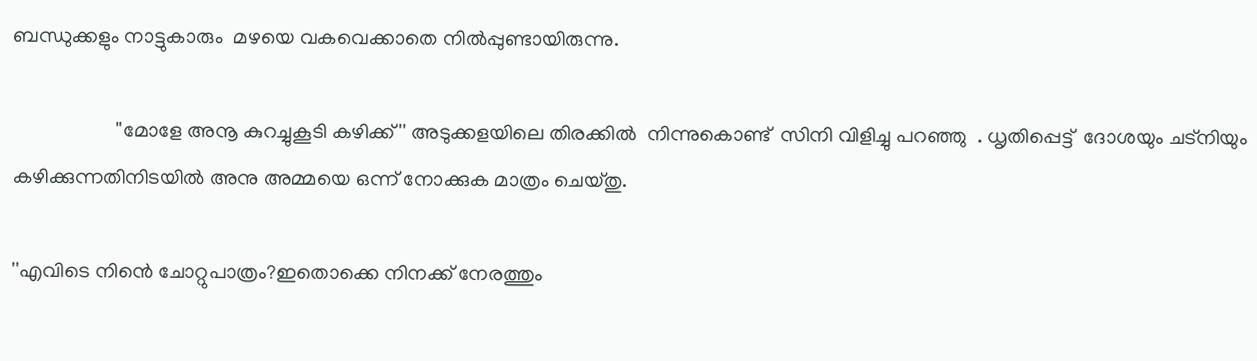ബന്ധുക്കളും നാട്ടുകാരും  മഴയെ വകവെക്കാതെ നിൽപ്പുണ്ടായിരുന്നു.

                    ''മോളേ അനൂ കുറച്ചുകൂടി കഴിക്ക്'' അടുക്കളയിലെ തിരക്കിൽ  നിന്നുകൊണ്ട്  സിനി വിളിച്ചു പറഞ്ഞു  . ധൃതിപ്പെട്ട്  ദോശയും ചട്നിയും കഴിക്കുന്നതിനിടയിൽ അനു അമ്മയെ ഒന്ന് നോക്കുക മാത്രം ചെയ്തു.

''എവിടെ നിൻെ ചോറ്റുപാത്രം?ഇതൊക്കെ നിനക്ക് നേരത്തും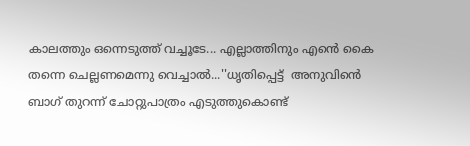കാലത്തും ഒന്നെടുത്ത് വച്ചൂടേ... എല്ലാത്തിനും എൻെ കൈ തന്നെ ചെല്ലണമെന്നു വെച്ചാൽ...''ധൃതിപ്പെട്ട്  അനുവിൻെ ബാഗ് തുറന്ന് ചോറ്റുപാത്രം എടുത്തുകൊണ്ട്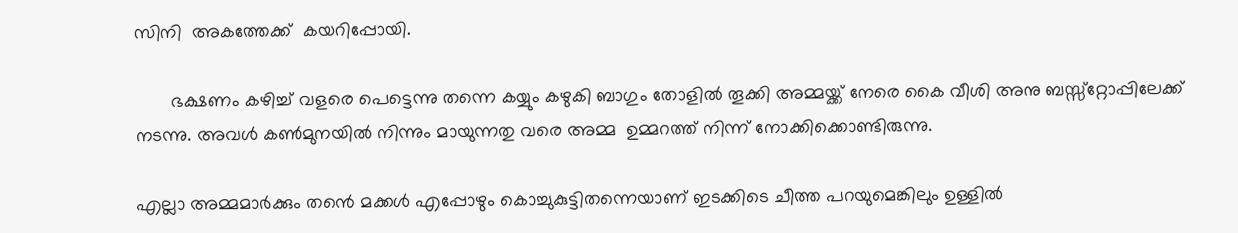സിനി  അകത്തേക്ക്  കയറിപ്പോയി.

       ഭക്ഷണം കഴിച്ച് വളരെ പെട്ടെന്നു തന്നെ കയ്യും കഴുകി ബാഗും തോളിൽ തൂക്കി അമ്മയ്ക്ക് നേരെ കൈ വീശി അനു ബസ്സ്റ്റോപ്പിലേക്ക് നടന്നു. അവൾ കൺമുനയിൽ നിന്നും മായുന്നതു വരെ അമ്മ  ഉമ്മറത്ത് നിന്ന് നോക്കിക്കൊണ്ടിരുന്നു.

എല്ലാ അമ്മമാർക്കും തൻെ മക്കൾ എപ്പോഴും കൊച്ചുകുട്ടിതന്നെയാണ് ഇടക്കിടെ ചീത്ത പറയുമെങ്കിലും ഉള്ളിൽ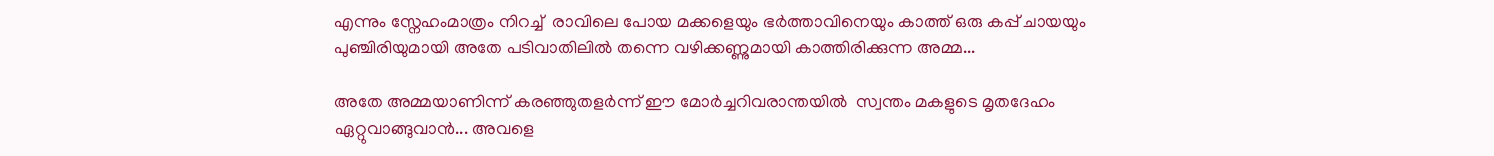എന്നും സ്നേഹംമാത്രം നിറച്ച്  രാവിലെ പോയ മക്കളെയും ഭർത്താവിനെയും കാത്ത് ഒരു കപ്പ് ചായയും പുഞ്ചിരിയുമായി അതേ പടിവാതിലിൽ തന്നെ വഴിക്കണ്ണുമായി കാത്തിരിക്കുന്ന അമ്മ...

അതേ അമ്മയാണിന്ന് കരഞ്ഞുതളർന്ന് ഈ മോർച്ചറിവരാന്തയിൽ  സ്വന്തം മകളുടെ മൃതദേഹം ഏറ്റുവാങ്ങുവാൻ... അവളെ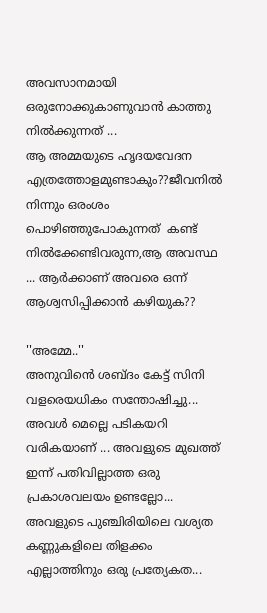അവസാനമായി ഒരുനോക്കുകാണുവാൻ കാത്തു നിൽക്കുന്നത് ...
ആ അമ്മയുടെ ഹൃദയവേദന എത്രത്തോളമുണ്ടാകും??ജീവനിൽ നിന്നും ഒരംശം  പൊഴിഞ്ഞുപോകുന്നത്  കണ്ട് നിൽക്കേണ്ടിവരുന്ന,ആ അവസ്ഥ ... ആർക്കാണ് അവരെ ഒന്ന് ആശ്വസിപ്പിക്കാൻ കഴിയുക??

''അമ്മേ..''
അനുവിൻെ ശബ്ദം കേട്ട് സിനി വളരെയധികം സന്തോഷിച്ചു... അവൾ മെല്ലെ പടികയറി വരികയാണ് ... അവളുടെ മുഖത്ത് ഇന്ന് പതിവില്ലാത്ത ഒരു പ്രകാശവലയം ഉണ്ടല്ലോ... അവളുടെ പുഞ്ചിരിയിലെ വശ്യത കണ്ണുകളിലെ തിളക്കം എല്ലാത്തിനും ഒരു പ്രത്യേകത...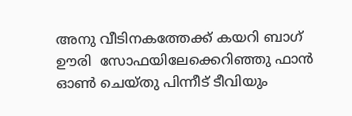അനു വീടിനകത്തേക്ക് കയറി ബാഗ് ഊരി  സോഫയിലേക്കെറിഞ്ഞു ഫാൻ ഓൺ ചെയ്തു പിന്നീട് ടീവിയും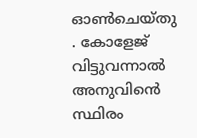ഓൺചെയ്തു . കോളേജ് വിട്ടുവന്നാൽ അനുവിൻെ സ്ഥിരം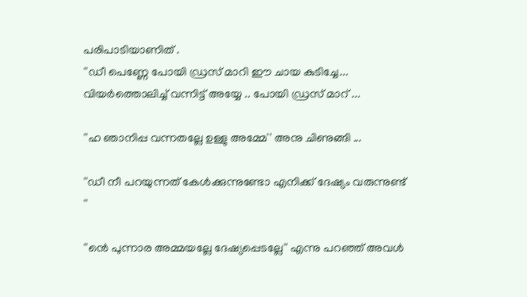പരിപാടിയാണിത് .
''ഡീ പെണ്ണേ പോയി ഡ്രസ് മാറി ഈ ചായ കുടിച്ചേ... വിയർത്തൊലിച്ച് വന്നിട്ട് അയ്യേ .. പോയി ഡ്രസ് മാറ് ...

''ഹ ഞാനിപ്പ വന്നതല്ലേ ഉള്ളു അമ്മേ'' അനു ചിണുങ്ങി ...

''ഡീ നീ പറയുന്നത് കേൾക്കുന്നുണ്ടോ എനിക്ക് ദേഷ്യം വരുന്നുണ്ട് ''

''ൻെ പുന്നാര അമ്മയല്ലേ ദേഷ്യപ്പെടല്ലേ'' എന്നു പറഞ്ഞ് അവൾ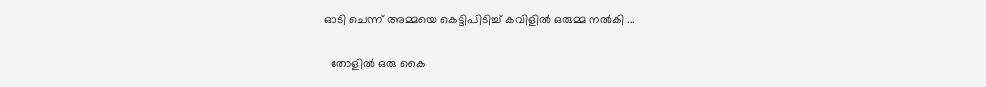ഓടി ചെന്ന് അമ്മയെ കെട്ടിപിടിച്ച് കവിളിൽ ഒരുമ്മ നൽകി ...

  തോളിൽ ഒരു കൈ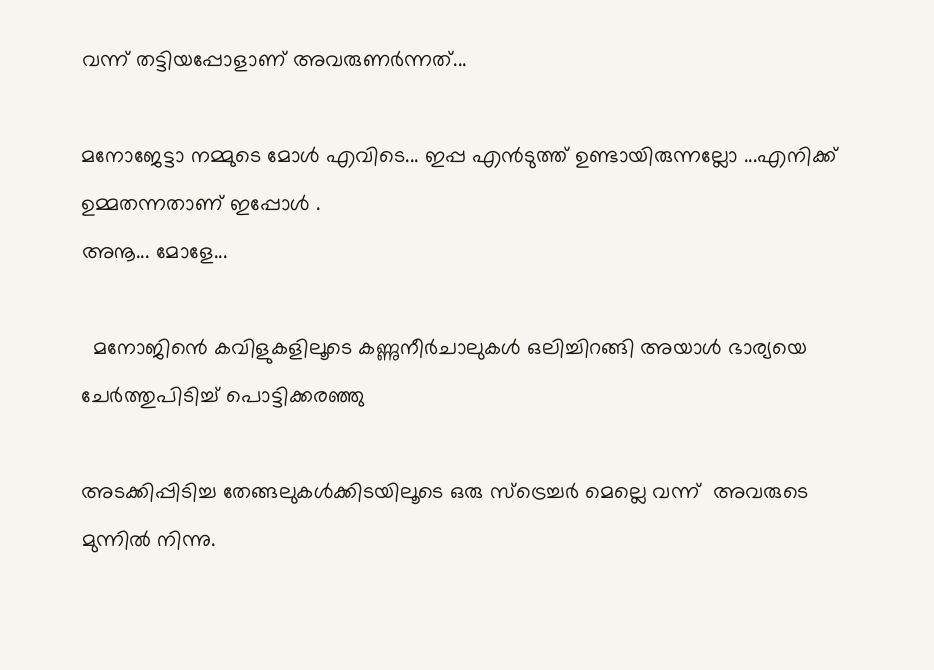വന്ന് തട്ടിയപ്പോളാണ് അവരുണർന്നത്...

മനോജേട്ടാ നമ്മുടെ മോൾ എവിടെ... ഇപ്പ എൻടുത്ത് ഉണ്ടായിരുന്നല്ലോ ...എനിക്ക് ഉമ്മതന്നതാണ് ഇപ്പോൾ .
അനൂ... മോളേ...

  മനോജിൻെ കവിളുകളിലൂടെ കണ്ണുനീർചാലുകൾ ഒലിച്ചിറങ്ങി അയാൾ ഭാര്യയെ ചേർത്തുപിടിച്ച് പൊട്ടിക്കരഞ്ഞു

അടക്കിപ്പിടിച്ച തേങ്ങലുകൾക്കിടയിലൂടെ ഒരു സ്ട്രെച്ചർ മെല്ലെ വന്ന്  അവരുടെ മുന്നിൽ നിന്നു.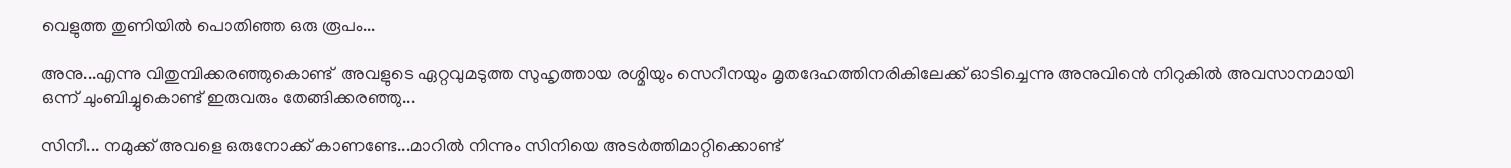വെളുത്ത തുണിയിൽ പൊതിഞ്ഞ ഒരു രൂപം...

അനു...എന്നു വിതുമ്പിക്കരഞ്ഞുകൊണ്ട്  അവളുടെ ഏറ്റവുമടുത്ത സുഹൃത്തായ രശ്മിയും സെറീനയും മൃതദേഹത്തിനരികിലേക്ക് ഓടിച്ചെന്നു അനുവിൻെ നിറുകിൽ അവസാനമായി ഒന്ന് ചുംബിച്ചുകൊണ്ട് ഇരുവരും തേങ്ങിക്കരഞ്ഞു...

സിനീ... നമുക്ക് അവളെ ഒരുനോക്ക് കാണണ്ടേ...മാറിൽ നിന്നും സിനിയെ അടർത്തിമാറ്റിക്കൊണ്ട്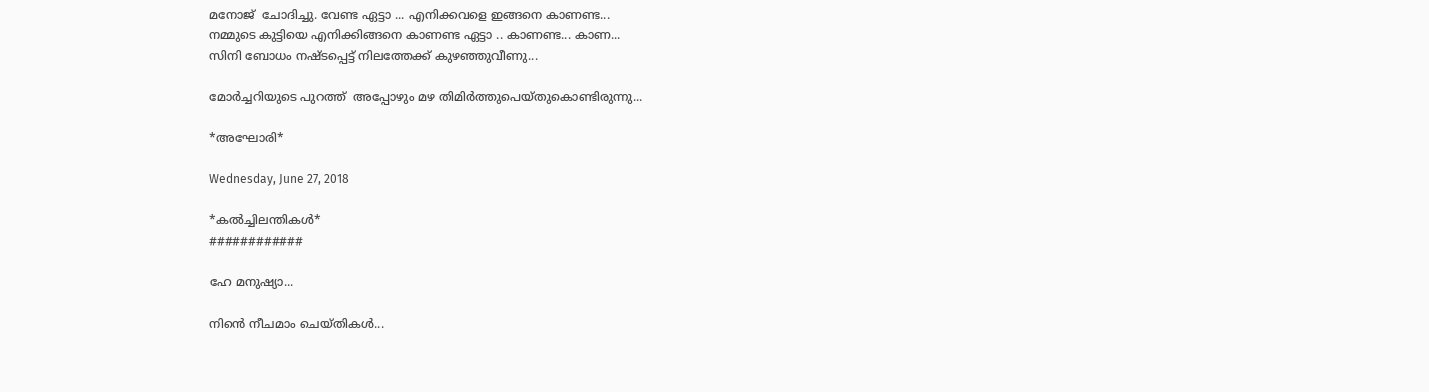മനോജ്  ചോദിച്ചു. വേണ്ട ഏട്ടാ ... എനിക്കവളെ ഇങ്ങനെ കാണണ്ട...
നമ്മുടെ കുട്ടിയെ എനിക്കിങ്ങനെ കാണണ്ട ഏട്ടാ .. കാണണ്ട... കാണ...
സിനി ബോധം നഷ്ടപ്പെട്ട് നിലത്തേക്ക് കുഴഞ്ഞുവീണു...

മോർച്ചറിയുടെ പുറത്ത്  അപ്പോഴും മഴ തിമിർത്തുപെയ്തുകൊണ്ടിരുന്നു...

*അഘോരി*

Wednesday, June 27, 2018

*കൽച്ചിലന്തികൾ*
############

ഹേ മനുഷ്യാ...

നിൻെ നീചമാം ചെയ്തികൾ...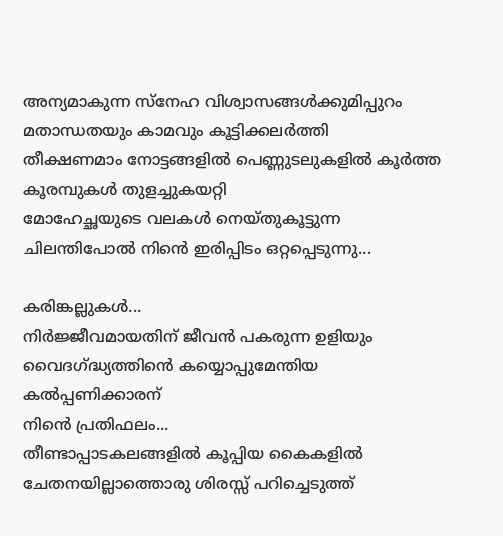അന്യമാകുന്ന സ്നേഹ വിശ്വാസങ്ങൾക്കുമിപ്പുറം മതാന്ധതയും കാമവും കൂട്ടിക്കലർത്തി
തീക്ഷണമാം നോട്ടങ്ങളിൽ പെണ്ണുടലുകളിൽ കൂർത്ത കൂരമ്പുകൾ തുളച്ചുകയറ്റി
മോഹേച്ഛയുടെ വലകൾ നെയ്തുകൂട്ടുന്ന ചിലന്തിപോൽ നിൻെ ഇരിപ്പിടം ഒറ്റപ്പെടുന്നു...

കരിങ്കല്ലുകൾ...
നിർജ്ജീവമായതിന് ജീവൻ പകരുന്ന ഉളിയും വൈദഗ്ദ്ധ്യത്തിൻെ കയ്യൊപ്പുമേന്തിയ കൽപ്പണിക്കാരന്
നിൻെ പ്രതിഫലം...
തീണ്ടാപ്പാടകലങ്ങളിൽ കൂപ്പിയ കൈകളിൽ ചേതനയില്ലാത്തൊരു ശിരസ്സ് പറിച്ചെടുത്ത്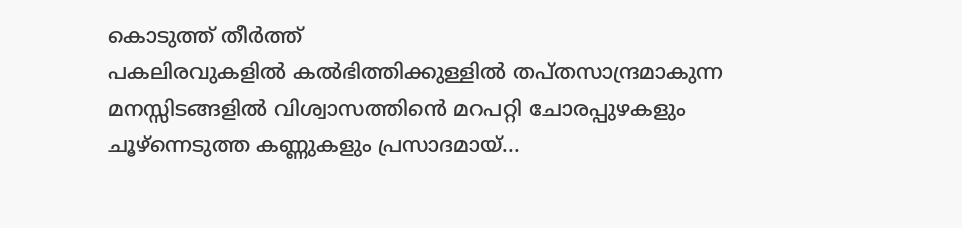കൊടുത്ത് തീർത്ത്
പകലിരവുകളിൽ കൽഭിത്തിക്കുള്ളിൽ തപ്തസാന്ദ്രമാകുന്ന മനസ്സിടങ്ങളിൽ വിശ്വാസത്തിൻെ മറപറ്റി ചോരപ്പുഴകളും ചൂഴ്ന്നെടുത്ത കണ്ണുകളും പ്രസാദമായ്...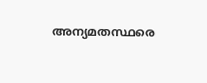അന്യമതസ്ഥരെ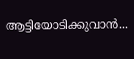ആട്ടിയോടിക്കുവാൻ...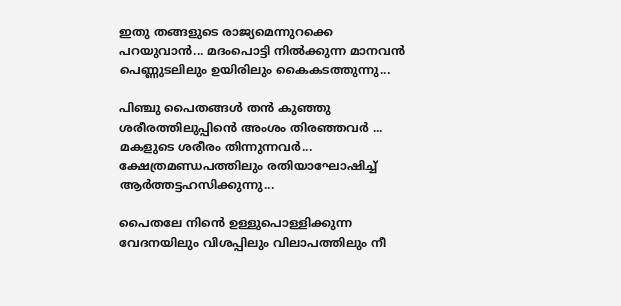ഇതു തങ്ങളുടെ രാജ്യമെന്നുറക്കെ പറയുവാൻ... മദംപൊട്ടി നിൽക്കുന്ന മാനവൻ പെണ്ണുടലിലും ഉയിരിലും കൈകടത്തുന്നു...

പിഞ്ചു പൈതങ്ങൾ തൻ കുഞ്ഞു ശരീരത്തിലുപ്പിൻെ അംശം തിരഞ്ഞവർ ...
മകളുടെ ശരീരം തിന്നുന്നവർ...
ക്ഷേത്രമണ്ഡപത്തിലും രതിയാഘോഷിച്ച് ആർത്തട്ടഹസിക്കുന്നു...

പൈതലേ നിൻെ ഉള്ളുപൊള്ളിക്കുന്ന വേദനയിലും വിശപ്പിലും വിലാപത്തിലും നീ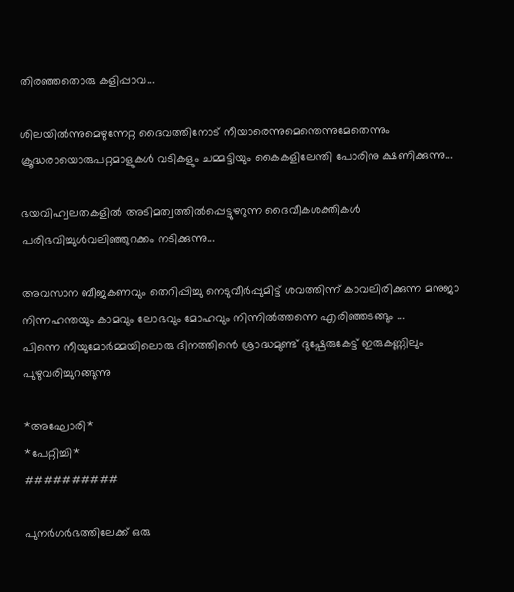തിരഞ്ഞതൊരു കളിപ്പാവ...

ശിലയിൽന്നുമെഴുന്നേറ്റ ദൈവത്തിനോട് നീയാരെന്നുമെന്തെന്നുമേതെന്നും ക്രൂദ്ധരായൊരുപറ്റമാളുകൾ വടികളും ചമ്മട്ടിയും കൈകളിലേന്തി പോരിനു ക്ഷണിക്കുന്നു...

ഭയവിഹ്വലതകളിൽ അടിമത്വത്തിൽപ്പെട്ടുഴറുന്ന ദൈവീകശക്തികൾ പരിഭവിച്ചുൾവലിഞ്ഞുറക്കം നടിക്കുന്നു...

അവസാന ബീജകണവും തെറിപ്പിച്ചു നെടുവീർപ്പുമിട്ട് ശവത്തിന്ന് കാവലിരിക്കുന്ന മനുജാ നിന്നഹന്തയും കാമവും ലോഭവും മോഹവും നിന്നിൽത്തന്നെ എരിഞ്ഞടങ്ങും ...
പിന്നെ നീയുമോർമ്മയിലൊരു ദിനത്തിൻെ ശ്രാദ്ധമുണ്ട് ദുഷ്പേരുകേട്ട് ഇരുകണ്ണിലും പുഴുവരിച്ചുറങ്ങുന്നു

*അഘോരി*
*പേറ്റിച്ചി*
##########

പുനർഗർഭത്തിലേക്ക് ഒരു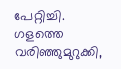പേറ്റിച്ചി.
ഗളത്തെ വരിഞ്ഞുമുറുക്കി,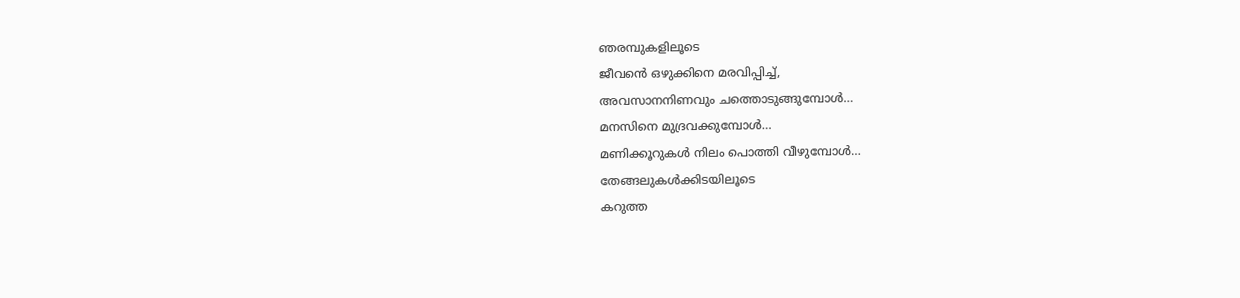ഞരമ്പുകളിലൂടെ
ജീവൻെ ഒഴുക്കിനെ മരവിപ്പിച്ച്,
അവസാനനിണവും ചത്തൊടുങ്ങുമ്പോൾ…
മനസിനെ മുദ്രവക്കുമ്പോൾ…
മണിക്കൂറുകൾ നിലം പൊത്തി വീഴുമ്പോൾ…
തേങ്ങലുകൾക്കിടയിലൂടെ
കറുത്ത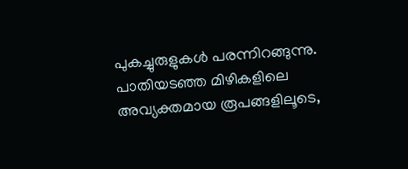പുകച്ചുരുളുകൾ പരന്നിറങ്ങുന്നു.
പാതിയടഞ്ഞ മിഴികളിലെ അവ്യക്തമായ രൂപങ്ങളിലൂടെ,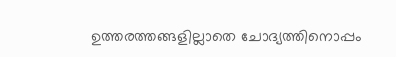ഉത്തരത്തങ്ങളില്ലാതെ ചോദ്യത്തിനൊപ്പം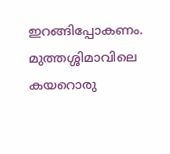ഇറങ്ങിപ്പോകണം.
മുത്തശ്ശിമാവിലെ കയറൊരു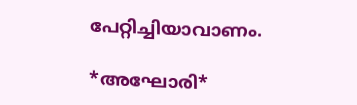പേറ്റിച്ചിയാവാണം.

*അഘോരി*